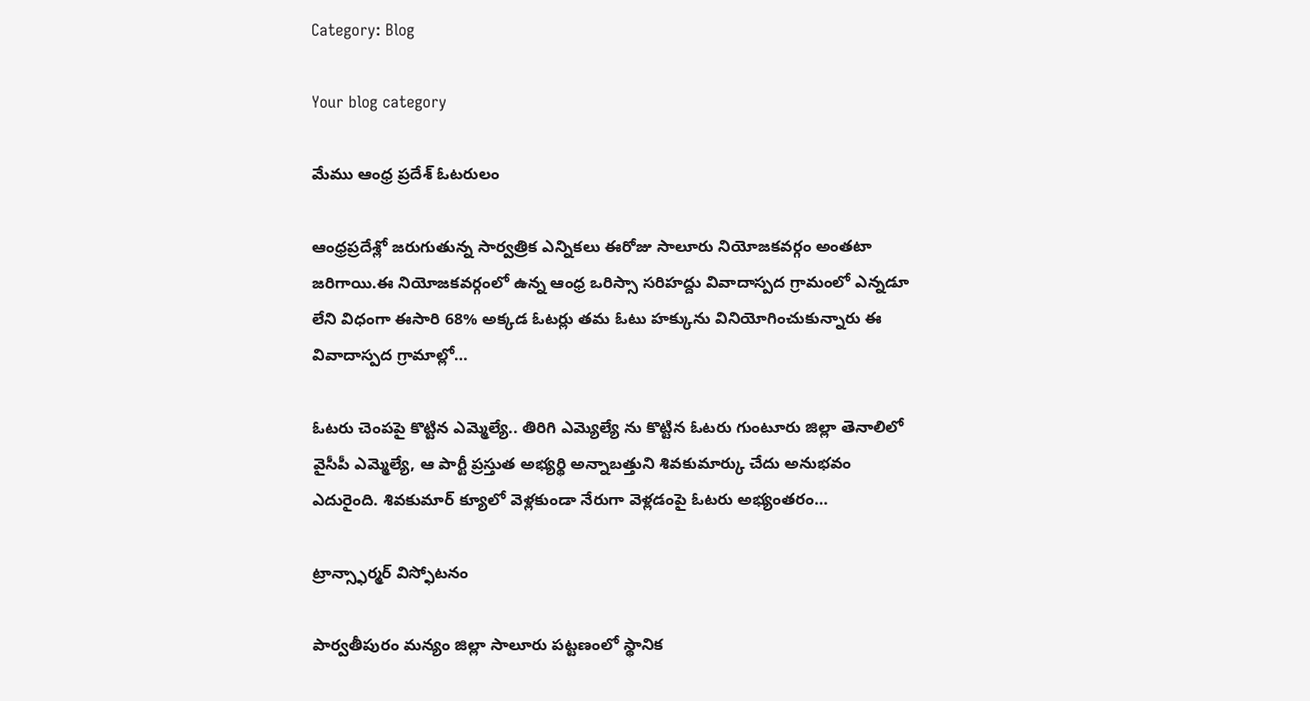Category: Blog

Your blog category

మేము ఆంధ్ర ప్రదేశ్ ఓటరులం

ఆంధ్రప్రదేశ్లో జరుగుతున్న సార్వత్రిక ఎన్నికలు ఈరోజు సాలూరు నియోజకవర్గం అంతటా జరిగాయి.ఈ నియోజకవర్గంలో ఉన్న ఆంధ్ర ఒరిస్సా సరిహద్దు వివాదాస్పద గ్రామంలో ఎన్నడూ లేని విధంగా ఈసారి 68% అక్కడ ఓటర్లు తమ ఓటు హక్కును వినియోగించుకున్నారు ఈ వివాదాస్పద గ్రామాల్లో…

ఓటరు చెంపపై కొట్టిన ఎమ్మెల్యే.. తిరిగి ఎమ్యెల్యే ను కొట్టిన ఓటరు గుంటూరు జిల్లా తెనాలిలో వైసీపీ ఎమ్మెల్యే, ఆ పార్టీ ప్రస్తుత అభ్యర్థి అన్నాబత్తుని శివకుమార్కు చేదు అనుభవం ఎదురైంది. శివకుమార్ క్యూలో వెళ్లకుండా నేరుగా వెళ్లడంపై ఓటరు అభ్యంతరం…

ట్రాన్స్ఫార్మర్ విస్ఫోటనం

పార్వతీపురం మన్యం జిల్లా సాలూరు పట్టణంలో స్థానిక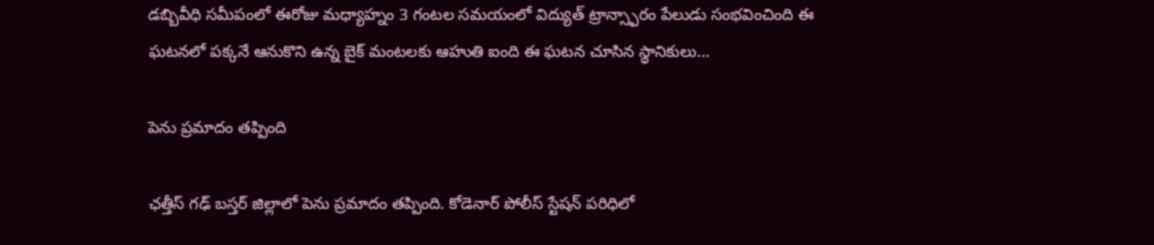డబ్బివీధి సమీపంలో ఈరోజు మధ్యాహ్నం 3 గంటల సమయంలో విద్యుత్ ట్రాన్స్ఫారం పేలుడు సంభవించింది ఈ ఘటనలో పక్కనే ఆనుకొని ఉన్న బైక్ మంటలకు ఆహుతి ఐంది ఈ ఘటన చూసిన స్థానికులు…

పెను ప్రమాదం తప్పింది

ఛత్తీస్ గఢ్ బస్తర్ జిల్లాలో పెను ప్రమాదం తప్పింది. కోడెనార్ పోలీస్ స్టేషన్ పరిధిలో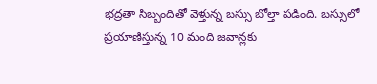భద్రతా సిబ్బందితో వెళ్తున్న బస్సు బోల్తా పడింది. బస్సులో ప్రయాణిస్తున్న 10 మంది జవాన్లకు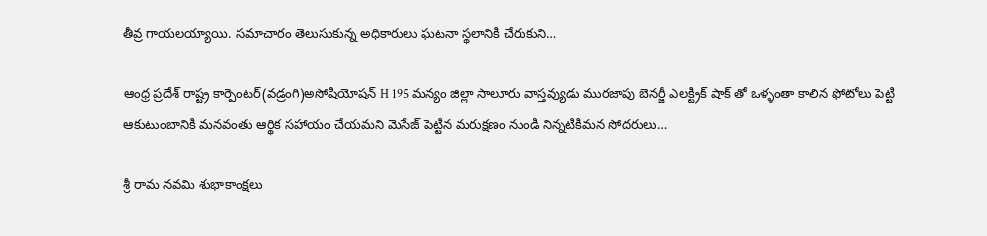తీవ్ర గాయలయ్యాయి. సమాచారం తెలుసుకున్న అధికారులు ఘటనా స్థలానికి చేరుకుని…

ఆంధ్ర ప్రదేశ్ రాష్ట్ర కార్పెంటర్(వడ్రంగి)అసోషియోషన్ H 195 మన్యం జిల్లా సాలూరు వాస్తవ్యుడు మురజాపు బెనర్జీ ఎలక్ట్రిక్ షాక్ తో ఒళ్ళంతా కాలిన ఫోటోలు పెట్టి ఆకుటుంబానికి మనవంతు ఆర్థిక సహాయం చేయమని మెసేజ్ పెట్టిన మరుక్షణం నుండి నిన్నటికిమన సోదరులు…

శ్రీ రామ నవమి శుభాకాంక్షలు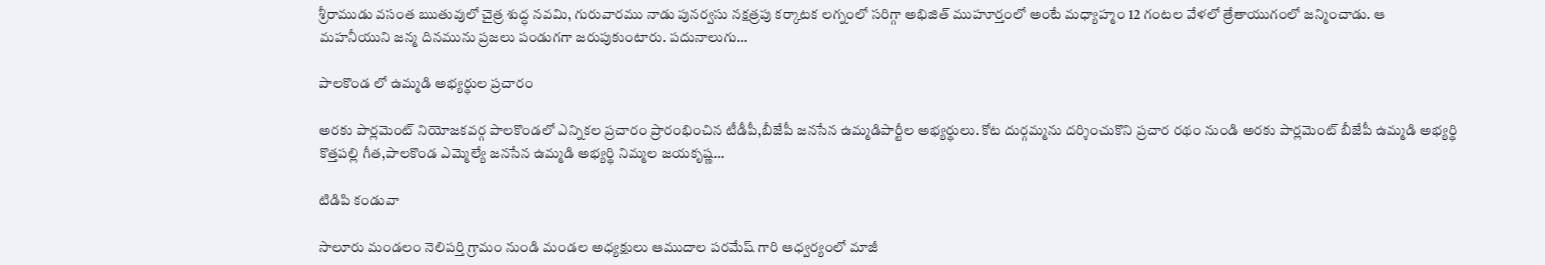శ్రీరాముడు వసంత ఋతువులో చైత్ర శుద్ధ నవమి, గురువారము నాడు పునర్వసు నక్షత్రపు కర్కాటక లగ్నంలో సరిగ్గా అభిజిత్ ముహూర్తంలో అంటే మధ్యాహ్మం 12 గంటల వేళలో త్రేతాయుగంలో జన్మించాడు. ఆ మహనీయుని జన్మ దినమును ప్రజలు పండుగగా జరుపుకుంటారు. పదునాలుగు…

పాలకొండ లో ఉమ్మడి అభ్యర్థుల ప్రచారం

అరకు పార్లమెంట్ నియోజకవర్గ పాలకొండలో ఎన్నికల ప్రచారం ప్రారంభించిన టీడీపీ,బీజేపీ జనసేన ఉమ్మడిపార్టీల అభ్యర్థులు. కోట దుర్గమ్మను దర్శించుకొని ప్రచార రథం నుండి అరకు పార్లమెంట్ బీజేపీ ఉమ్మడి అభ్యర్థి కొత్తపల్లి గీత,పాలకొండ ఎమ్మెల్యే జనసేన ఉమ్మడి అభ్యర్థి నిమ్మల జయకృష్ణ…

టిడిపి కండువా

సాలూరు మండలం నెలిపర్తి గ్రామం నుండి మండల అధ్యక్షులు ఆముదాల పరమేష్ గారి ఆధ్వర్యంలో మాజీ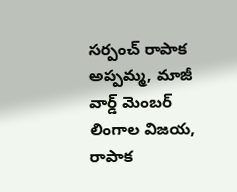సర్పంచ్ రాపాక అప్పమ్మ, మాజీ వార్డ్ మెంబర్ లింగాల విజయ, రాపాక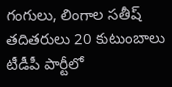గంగులు, లింగాల సతీష్ తదితరులు 20 కుటుంబాలు టీడీపీ పార్టీలో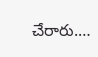చేరారు.…